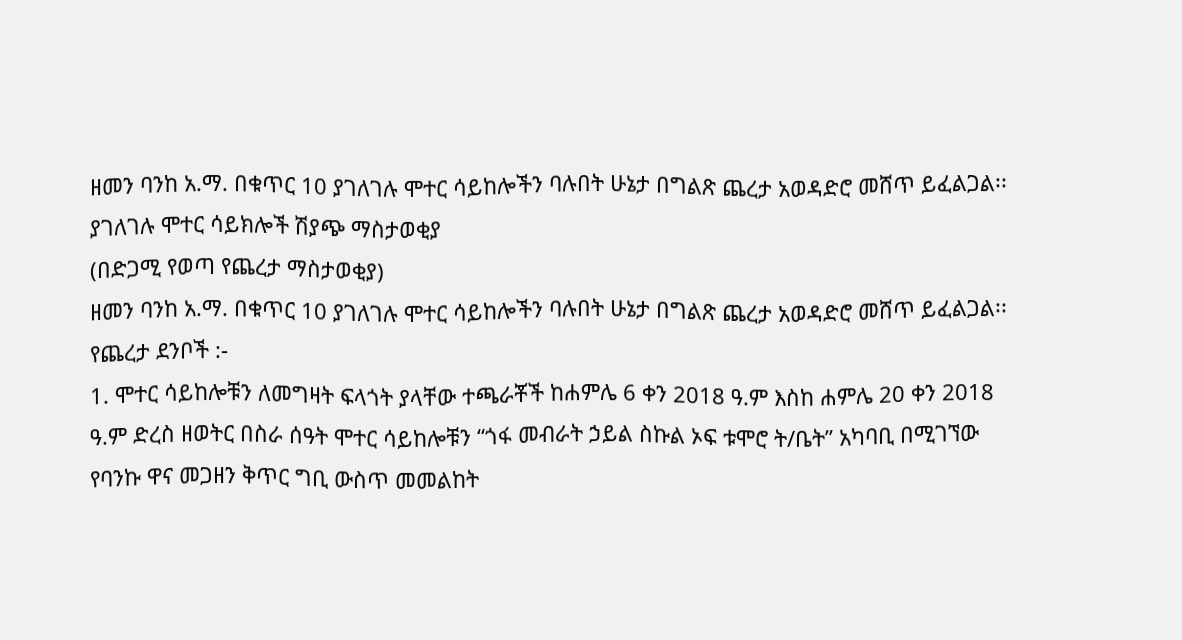ዘመን ባንከ አ.ማ. በቁጥር 10 ያገለገሉ ሞተር ሳይከሎችን ባሉበት ሁኔታ በግልጽ ጨረታ አወዳድሮ መሸጥ ይፈልጋል፡፡
ያገለገሉ ሞተር ሳይክሎች ሽያጭ ማስታወቂያ
(በድጋሚ የወጣ የጨረታ ማስታወቂያ)
ዘመን ባንከ አ.ማ. በቁጥር 10 ያገለገሉ ሞተር ሳይከሎችን ባሉበት ሁኔታ በግልጽ ጨረታ አወዳድሮ መሸጥ ይፈልጋል፡፡
የጨረታ ደንቦች :-
1. ሞተር ሳይከሎቹን ለመግዛት ፍላጎት ያላቸው ተጫራቾች ከሐምሌ 6 ቀን 2018 ዓ.ም እስከ ሐምሌ 20 ቀን 2018 ዓ.ም ድረስ ዘወትር በስራ ሰዓት ሞተር ሳይከሎቹን “ጎፋ መብራት ኃይል ስኩል ኦፍ ቱሞሮ ት/ቤት” አካባቢ በሚገኘው የባንኩ ዋና መጋዘን ቅጥር ግቢ ውስጥ መመልከት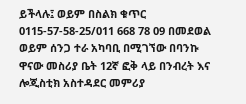ይችላሉ፤ ወይም በስልክ ቁጥር 0115-57-58-25/011 668 78 09 በመደወል ወይም ሰንጋ ተራ አካባቢ በሚገኘው በባንኩ ዋናው መስሪያ ቤት 12ኛ ፎቅ ላይ በንብረት እና ሎጂስቲክ አስተዳደር መምሪያ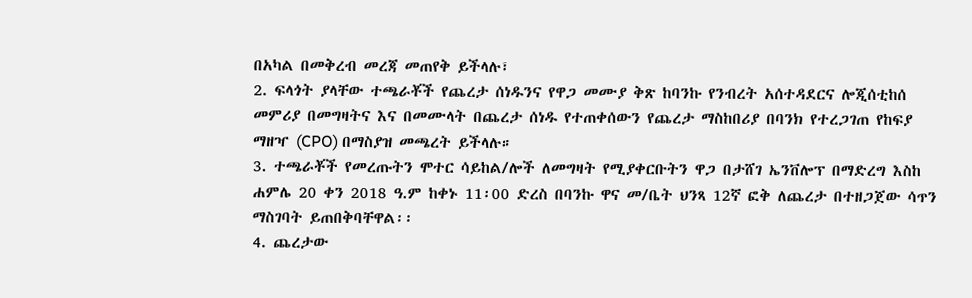በአካል በመቅረብ መረጃ መጠየቅ ይችላሉ፣
2. ፍላጎት ያላቸው ተጫራቾች የጨረታ ሰነዱንና የዋጋ መሙያ ቅጽ ከባንኩ የንብረት አሰተዳደርና ሎጂሰቲከሰ መምሪያ በመግዛትና እና በመሙላት በጨረታ ሰነዱ የተጠቀሰውን የጨረታ ማስከበሪያ በባንክ የተረጋገጠ የከፍያ ማዘዣ (CPO) በማስያዝ መጫረት ይችላሉ።
3. ተጫራቾች የመረጡትን ሞተር ሳይከል/ሎች ለመግዛት የሚያቀርቡትን ዋጋ በታሸገ ኤንቨሎፕ በማድረግ እስከ ሐምሌ 20 ቀን 2018 ዓ.ም ከቀኑ 11፡00 ድረስ በባንኩ ዋና መ/ቤት ህንጻ 12ኛ ፎቅ ለጨረታ በተዘጋጀው ሳጥን ማስገባት ይጠበቅባቸዋል፡፡
4. ጨረታው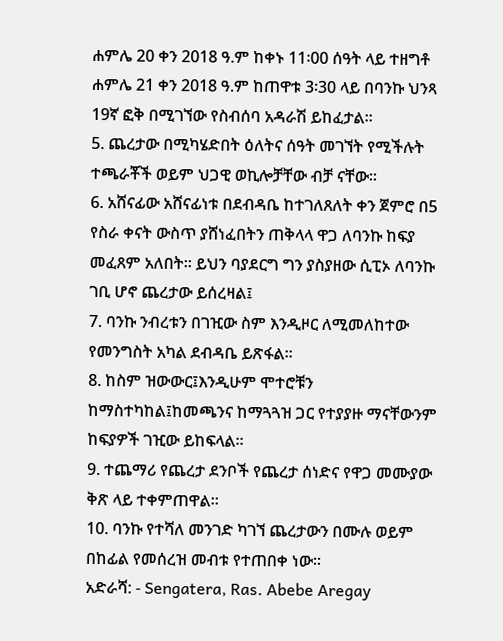ሐምሌ 20 ቀን 2018 ዓ.ም ከቀኑ 11፡00 ሰዓት ላይ ተዘግቶ ሐምሌ 21 ቀን 2018 ዓ.ም ከጠዋቱ 3፡30 ላይ በባንኩ ህንጻ 19ኛ ፎቅ በሚገኘው የስብሰባ አዳራሽ ይከፈታል፡፡
5. ጨረታው በሚካሄድበት ዕለትና ሰዓት መገኘት የሚችሉት ተጫራቾች ወይም ህጋዊ ወኪሎቻቸው ብቻ ናቸው።
6. አሸናፊው አሸናፊነቱ በደብዳቤ ከተገለጸለት ቀን ጀምሮ በ5 የስራ ቀናት ውስጥ ያሸነፈበትን ጠቅላላ ዋጋ ለባንኩ ከፍያ መፈጸም አለበት። ይህን ባያደርግ ግን ያስያዘው ሲፒኦ ለባንኩ ገቢ ሆኖ ጨረታው ይሰረዛል፤
7. ባንኩ ንብረቱን በገዢው ስም እንዲዞር ለሚመለከተው የመንግስት አካል ደብዳቤ ይጽፋል።
8. ከስም ዝውውር፤እንዲሁም ሞተሮቹን ከማስተካከል፤ከመጫንና ከማጓጓዝ ጋር የተያያዙ ማናቸውንም ከፍያዎች ገዢው ይከፍላል።
9. ተጨማሪ የጨረታ ደንቦች የጨረታ ሰነድና የዋጋ መሙያው ቅጽ ላይ ተቀምጠዋል፡፡
10. ባንኩ የተሻለ መንገድ ካገኘ ጨረታውን በሙሉ ወይም በከፊል የመሰረዝ መብቱ የተጠበቀ ነው።
አድራሻ: - Sengatera, Ras. Abebe Aregay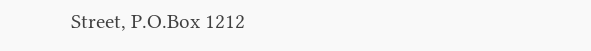Street, P.O.Box 1212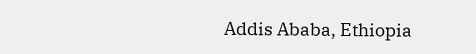Addis Ababa, Ethiopia